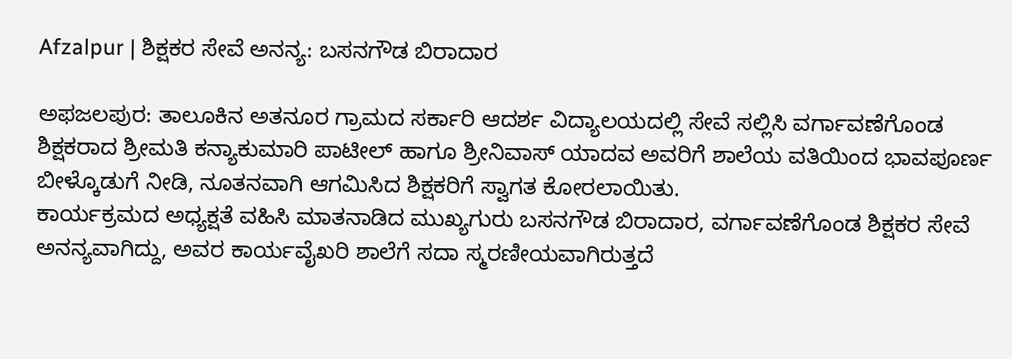Afzalpur | ಶಿಕ್ಷಕರ ಸೇವೆ ಅನನ್ಯ: ಬಸನಗೌಡ ಬಿರಾದಾರ

ಅಫಜಲಪುರ: ತಾಲೂಕಿನ ಅತನೂರ ಗ್ರಾಮದ ಸರ್ಕಾರಿ ಆದರ್ಶ ವಿದ್ಯಾಲಯದಲ್ಲಿ ಸೇವೆ ಸಲ್ಲಿಸಿ ವರ್ಗಾವಣೆಗೊಂಡ ಶಿಕ್ಷಕರಾದ ಶ್ರೀಮತಿ ಕನ್ಯಾಕುಮಾರಿ ಪಾಟೀಲ್ ಹಾಗೂ ಶ್ರೀನಿವಾಸ್ ಯಾದವ ಅವರಿಗೆ ಶಾಲೆಯ ವತಿಯಿಂದ ಭಾವಪೂರ್ಣ ಬೀಳ್ಕೊಡುಗೆ ನೀಡಿ, ನೂತನವಾಗಿ ಆಗಮಿಸಿದ ಶಿಕ್ಷಕರಿಗೆ ಸ್ವಾಗತ ಕೋರಲಾಯಿತು.
ಕಾರ್ಯಕ್ರಮದ ಅಧ್ಯಕ್ಷತೆ ವಹಿಸಿ ಮಾತನಾಡಿದ ಮುಖ್ಯಗುರು ಬಸನಗೌಡ ಬಿರಾದಾರ, ವರ್ಗಾವಣೆಗೊಂಡ ಶಿಕ್ಷಕರ ಸೇವೆ ಅನನ್ಯವಾಗಿದ್ದು, ಅವರ ಕಾರ್ಯವೈಖರಿ ಶಾಲೆಗೆ ಸದಾ ಸ್ಮರಣೀಯವಾಗಿರುತ್ತದೆ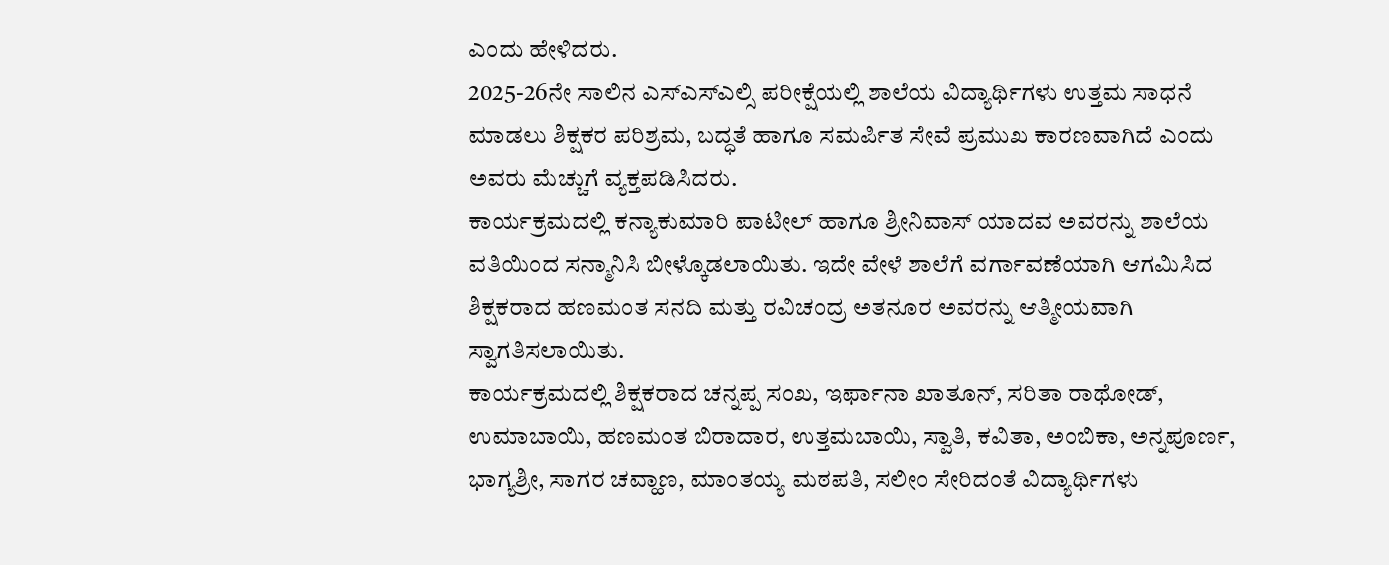ಎಂದು ಹೇಳಿದರು.
2025-26ನೇ ಸಾಲಿನ ಎಸ್ಎಸ್ಎಲ್ಸಿ ಪರೀಕ್ಷೆಯಲ್ಲಿ ಶಾಲೆಯ ವಿದ್ಯಾರ್ಥಿಗಳು ಉತ್ತಮ ಸಾಧನೆ ಮಾಡಲು ಶಿಕ್ಷಕರ ಪರಿಶ್ರಮ, ಬದ್ಧತೆ ಹಾಗೂ ಸಮರ್ಪಿತ ಸೇವೆ ಪ್ರಮುಖ ಕಾರಣವಾಗಿದೆ ಎಂದು ಅವರು ಮೆಚ್ಚುಗೆ ವ್ಯಕ್ತಪಡಿಸಿದರು.
ಕಾರ್ಯಕ್ರಮದಲ್ಲಿ ಕನ್ಯಾಕುಮಾರಿ ಪಾಟೀಲ್ ಹಾಗೂ ಶ್ರೀನಿವಾಸ್ ಯಾದವ ಅವರನ್ನು ಶಾಲೆಯ ವತಿಯಿಂದ ಸನ್ಮಾನಿಸಿ ಬೀಳ್ಕೊಡಲಾಯಿತು. ಇದೇ ವೇಳೆ ಶಾಲೆಗೆ ವರ್ಗಾವಣೆಯಾಗಿ ಆಗಮಿಸಿದ ಶಿಕ್ಷಕರಾದ ಹಣಮಂತ ಸನದಿ ಮತ್ತು ರವಿಚಂದ್ರ ಅತನೂರ ಅವರನ್ನು ಆತ್ಮೀಯವಾಗಿ ಸ್ವಾಗತಿಸಲಾಯಿತು.
ಕಾರ್ಯಕ್ರಮದಲ್ಲಿ ಶಿಕ್ಷಕರಾದ ಚನ್ನಪ್ಪ ಸಂಖ, ಇರ್ಫಾನಾ ಖಾತೂನ್, ಸರಿತಾ ರಾಥೋಡ್, ಉಮಾಬಾಯಿ, ಹಣಮಂತ ಬಿರಾದಾರ, ಉತ್ತಮಬಾಯಿ, ಸ್ವಾತಿ, ಕವಿತಾ, ಅಂಬಿಕಾ, ಅನ್ನಪೂರ್ಣ, ಭಾಗ್ಯಶ್ರೀ, ಸಾಗರ ಚವ್ಹಾಣ, ಮಾಂತಯ್ಯ ಮಠಪತಿ, ಸಲೀಂ ಸೇರಿದಂತೆ ವಿದ್ಯಾರ್ಥಿಗಳು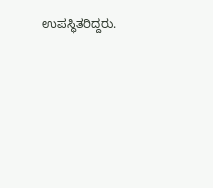ಉಪಸ್ಥಿತರಿದ್ದರು.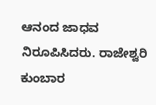ಆನಂದ ಜಾಧವ ನಿರೂಪಿಸಿದರು. ರಾಜೇಶ್ವರಿ ಕುಂಬಾರ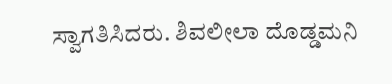ಸ್ವಾಗತಿಸಿದರು. ಶಿವಲೀಲಾ ದೊಡ್ಡಮನಿ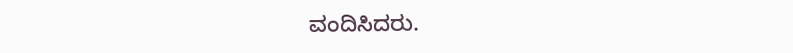ವಂದಿಸಿದರು.